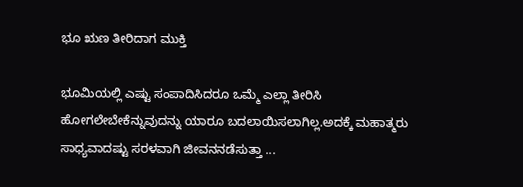ಭೂ ಋಣ ತೀರಿದಾಗ ಮುಕ್ತಿ

ಭೂಮಿಯಲ್ಲಿ ಎಷ್ಟು ಸಂಪಾದಿಸಿದರೂ ಒಮ್ಮೆ ಎಲ್ಲಾ ತೀರಿಸಿ ಹೋಗಲೇಬೇಕೆನ್ನುವುದನ್ನು ಯಾರೂ ಬದಲಾಯಿಸಲಾಗಿಲ್ಲ.ಅದಕ್ಕೆ ಮಹಾತ್ಮರು ಸಾಧ್ಯವಾದಷ್ಟು ಸರಳವಾಗಿ ಜೀವನ‌ನಡೆಸುತ್ತಾ ...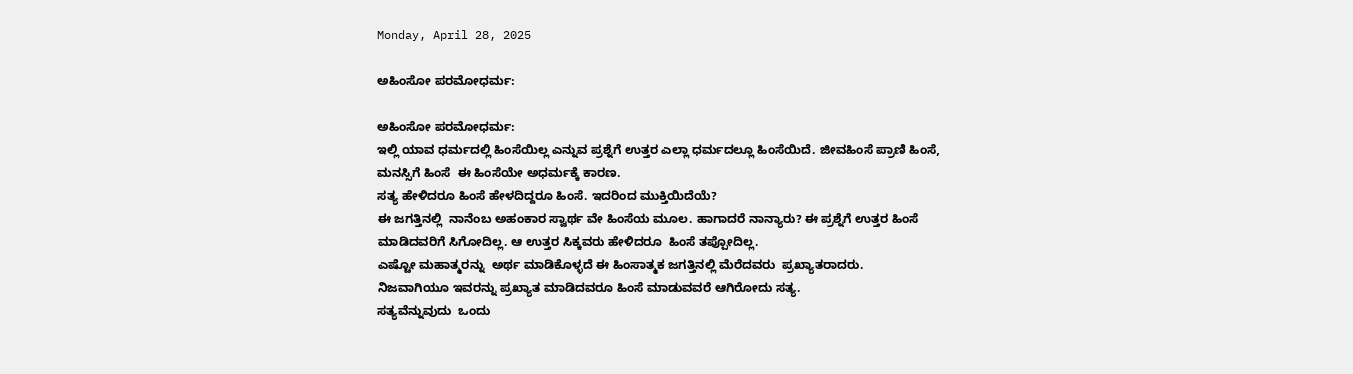Monday, April 28, 2025

ಅಹಿಂಸೋ ಪರಮೋಧರ್ಮ:

ಅಹಿಂಸೋ ಪರಮೋಧರ್ಮ:
ಇಲ್ಲಿ ಯಾವ ಧರ್ಮದಲ್ಲಿ ಹಿಂಸೆಯಿಲ್ಲ ಎನ್ನುವ ಪ್ರಶ್ನೆಗೆ ಉತ್ತರ ಎಲ್ಲಾ ಧರ್ಮದಲ್ಲೂ ಹಿಂಸೆಯಿದೆ. ಜೀವಹಿಂಸೆ ಪ್ರಾಣಿ ಹಿಂಸೆ, ಮನಸ್ಸಿಗೆ ಹಿಂಸೆ  ಈ ಹಿಂಸೆಯೇ ಅಧರ್ಮಕ್ಕೆ ಕಾರಣ.
ಸತ್ಯ ಹೇಳಿದರೂ ಹಿಂಸೆ ಹೇಳದಿದ್ದರೂ ಹಿಂಸೆ. ಇದರಿಂದ ಮುಕ್ತಿಯಿದೆಯೆ?
ಈ ಜಗತ್ತಿನಲ್ಲಿ  ನಾನೆಂಬ ಅಹಂಕಾರ ಸ್ವಾರ್ಥ ವೇ ಹಿಂಸೆಯ ಮೂಲ. ಹಾಗಾದರೆ ನಾನ್ಯಾರು? ಈ ಪ್ರಶ್ನೆಗೆ ಉತ್ತರ ಹಿಂಸೆ ಮಾಡಿದವರಿಗೆ ಸಿಗೋದಿಲ್ಲ. ಆ ಉತ್ತರ ಸಿಕ್ಕವರು ಹೇಳಿದರೂ  ಹಿಂಸೆ ತಪ್ಪೋದಿಲ್ಲ.
ಎಷ್ಟೋ ಮಹಾತ್ಮರನ್ನು  ಅರ್ಥ ಮಾಡಿಕೊಳ್ಳದೆ ಈ ಹಿಂಸಾತ್ಮಕ ಜಗತ್ತಿನಲ್ಲಿ ಮೆರೆದವರು  ಪ್ರಖ್ಯಾತರಾದರು.
ನಿಜವಾಗಿಯೂ ಇವರನ್ನು ಪ್ರಖ್ಯಾತ ಮಾಡಿದವರೂ ಹಿಂಸೆ ಮಾಡುವವರೆ ಆಗಿರೋದು ಸತ್ಯ.
ಸತ್ಯವೆನ್ನುವುದು  ಒಂದು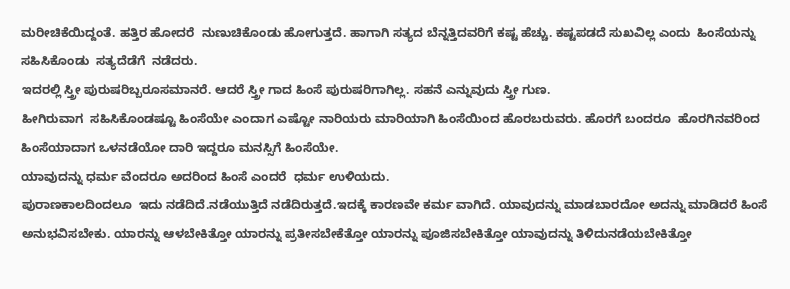ಮರೀಚಿಕೆಯಿದ್ದಂತೆ. ಹತ್ತಿರ ಹೋದರೆ  ನುಣುಚಿಕೊಂಡು ಹೋಗುತ್ತದೆ. ಹಾಗಾಗಿ ಸತ್ಯದ ಬೆನ್ನತ್ತಿದವರಿಗೆ ಕಷ್ಟ ಹೆಚ್ಚು. ಕಷ್ಟಪಡದೆ ಸುಖವಿಲ್ಲ ಎಂದು  ಹಿಂಸೆಯನ್ನು ಸಹಿಸಿಕೊಂಡು  ಸತ್ಯದೆಡೆಗೆ  ನಡೆದರು.
ಇದರಲ್ಲಿ ಸ್ತ್ರೀ ಪುರುಷರಿಬ್ಬರೂ‌ಸಮಾನರೆ. ಆದರೆ ಸ್ತ್ರೀ ಗಾದ ಹಿಂಸೆ ಪುರುಷರಿಗಾಗಿಲ್ಲ. ಸಹನೆ ಎನ್ನುವುದು ಸ್ತ್ರೀ ಗುಣ.
ಹೀಗಿರುವಾಗ  ಸಹಿಸಿಕೊಂಡಷ್ಟೂ ಹಿಂಸೆಯೇ ಎಂದಾಗ ಎಷ್ಟೋ ನಾರಿಯರು‌ ಮಾರಿಯಾಗಿ ಹಿಂಸೆಯಿಂದ ಹೊರಬರುವರು. ಹೊರಗೆ ಬಂದರೂ  ಹೊರಗಿನವರಿಂದ ಹಿಂಸೆಯಾದಾಗ ಒಳನಡೆಯೋ ದಾರಿ ಇದ್ದರೂ ಮನಸ್ಸಿಗೆ ಹಿಂಸೆಯೇ.
ಯಾವುದನ್ನು ಧರ್ಮ ವೆಂದರೂ ಅದರಿಂದ ಹಿಂಸೆ ಎಂದರೆ  ಧರ್ಮ ಉಳಿಯದು.
ಪುರಾಣಕಾಲದಿಂದಲೂ  ಇದು ನಡೆದಿದೆ.ನಡೆಯುತ್ತಿದೆ ನಡೆದಿರುತ್ತದೆ.ಇದಕ್ಕೆ ಕಾರಣವೇ ಕರ್ಮ ವಾಗಿದೆ. ಯಾವುದನ್ನು ಮಾಡಬಾರದೋ ಅದನ್ನು ಮಾಡಿದರೆ ಹಿಂಸೆ ಅನುಭವಿಸಬೇಕು. ಯಾರನ್ನು ಆಳಬೇಕಿತ್ತೋ ಯಾರನ್ನು ಪ್ರತೀಸಬೇಕೆತ್ತೋ ಯಾರನ್ನು ಪೂಜಿಸಬೇಕಿತ್ತೋ ಯಾವುದನ್ನು ತಿಳಿದು‌ನಡೆಯಬೇಕಿತ್ತೋ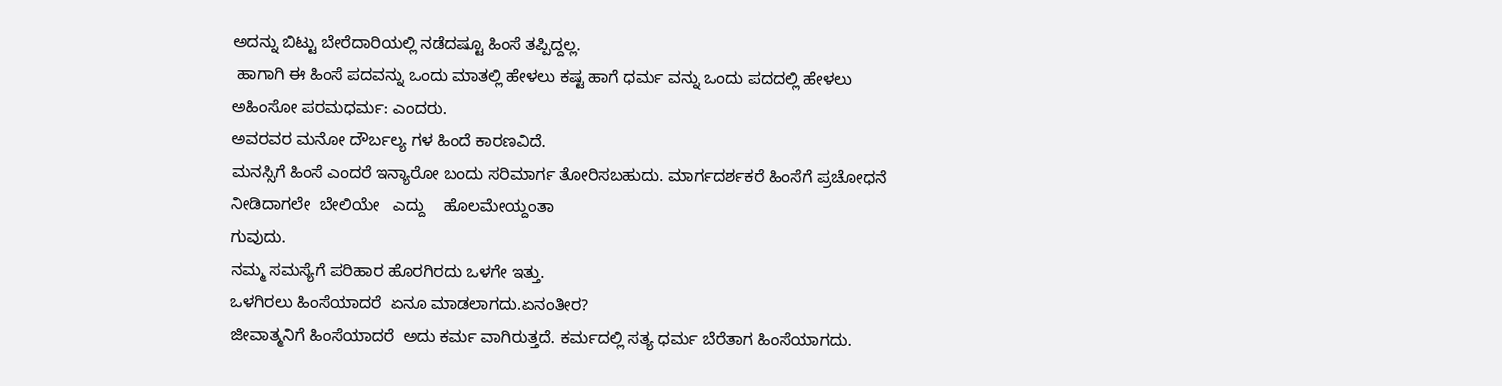ಅದನ್ನು ಬಿಟ್ಟು ಬೇರೆದಾರಿಯಲ್ಲಿ ನಡೆದಷ್ಟೂ ಹಿಂಸೆ ತಪ್ಪಿದ್ದಲ್ಲ.
 ಹಾಗಾಗಿ ಈ ಹಿಂಸೆ ಪದವನ್ನು ಒಂದು ಮಾತಲ್ಲಿ ಹೇಳಲು ಕಷ್ಟ ಹಾಗೆ ಧರ್ಮ ವನ್ನು ಒಂದು ಪದದಲ್ಲಿ ಹೇಳಲು  ಅಹಿಂಸೋ ಪರಮಧರ್ಮ: ಎಂದರು.
ಅವರವರ ಮನೋ ದೌರ್ಬಲ್ಯ ಗಳ ಹಿಂದೆ ಕಾರಣವಿದೆ.
ಮನಸ್ಸಿಗೆ ಹಿಂಸೆ ಎಂದರೆ ಇನ್ಯಾರೋ ಬಂದು ಸರಿಮಾರ್ಗ ತೋರಿಸಬಹುದು. ಮಾರ್ಗದರ್ಶಕರೆ ಹಿಂಸೆಗೆ ಪ್ರಚೋಧನೆ‌ ನೀಡಿದಾಗಲೇ‌  ಬೇಲಿಯೇ   ಎದ್ದು    ಹೊಲಮೇಯ್ದಂತಾ
ಗುವುದು.
ನಮ್ಮ ಸಮಸ್ಯೆಗೆ ಪರಿಹಾರ ಹೊರಗಿರದು ಒಳಗೇ ಇತ್ತು.
ಒಳಗಿರಲು ಹಿಂಸೆಯಾದರೆ  ಏನೂ ಮಾಡಲಾಗದು.ಏನಂತೀರ?
ಜೀವಾತ್ಮನಿಗೆ ಹಿಂಸೆಯಾದರೆ  ಅದು ಕರ್ಮ ವಾಗಿರುತ್ತದೆ. ಕರ್ಮದಲ್ಲಿ ಸತ್ಯ ಧರ್ಮ ಬೆರೆತಾಗ ಹಿಂಸೆಯಾಗದು.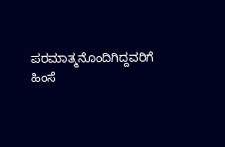ಪರಮಾತ್ಮನೊಂದಿಗಿದ್ದವರಿಗೆ ಹಿಂಸೆ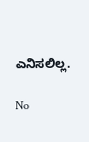ಎನಿಸಲಿಲ್ಲ.

No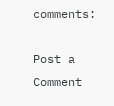comments:

Post a Comment